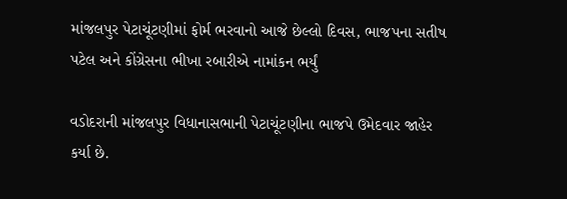માંજલપુર પેટાચૂંટણીમાં ફોર્મ ભરવાનો આજે છેલ્લો દિવસ, ભાજપના સતીષ પટેલ અને કોંગ્રેસના ભીખા રબારીએ નામાંકન ભર્યું

વડોદરાની માંજલપુર વિધાનાસભાની પેટાચૂંટણીના ભાજપે ઉમેદવાર જાહેર કર્યા છે.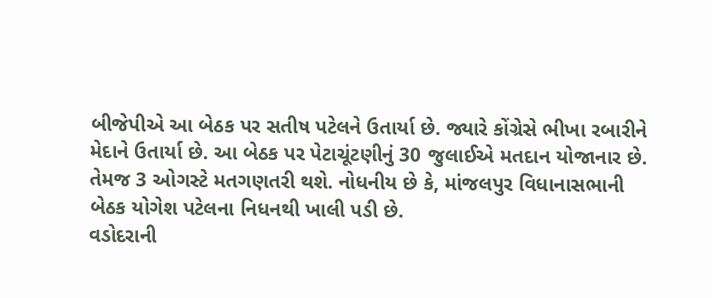બીજેપીએ આ બેઠક પર સતીષ પટેલને ઉતાર્યા છે. જ્યારે કોંગ્રેસે ભીખા રબારીને મેદાને ઉતાર્યા છે. આ બેઠક પર પેટાચૂંટણીનું 30 જુલાઈએ મતદાન યોજાનાર છે. તેમજ 3 ઓગસ્ટે મતગણતરી થશે. નોધનીય છે કે, માંજલપુર વિધાનાસભાની બેઠક યોગેશ પટેલના નિધનથી ખાલી પડી છે.
વડોદરાની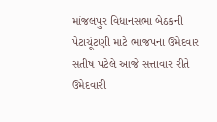માંજલપુર વિધાનસભા બેઠકની પેટાચૂંટણી માટે ભાજપના ઉમેદવાર સતીષ પટેલે આજે સત્તાવાર રીતે ઉમેદવારી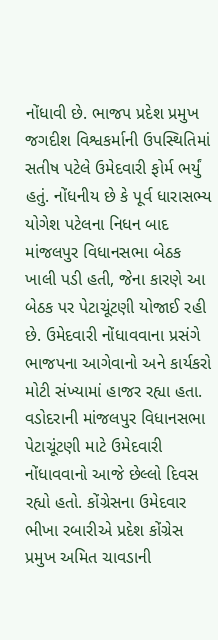નોંધાવી છે. ભાજપ પ્રદેશ પ્રમુખ જગદીશ વિશ્વકર્માની ઉપસ્થિતિમાં સતીષ પટેલે ઉમેદવારી ફોર્મ ભર્યું હતું. નોંધનીય છે કે પૂર્વ ધારાસભ્ય યોગેશ પટેલના નિધન બાદ માંજલપુર વિધાનસભા બેઠક ખાલી પડી હતી, જેના કારણે આ બેઠક પર પેટાચૂંટણી યોજાઈ રહી છે. ઉમેદવારી નોંધાવવાના પ્રસંગે ભાજપના આગેવાનો અને કાર્યકરો મોટી સંખ્યામાં હાજર રહ્યા હતા.
વડોદરાની માંજલપુર વિધાનસભા પેટાચૂંટણી માટે ઉમેદવારી નોંધાવવાનો આજે છેલ્લો દિવસ રહ્યો હતો. કોંગ્રેસના ઉમેદવાર ભીખા રબારીએ પ્રદેશ કોંગ્રેસ પ્રમુખ અમિત ચાવડાની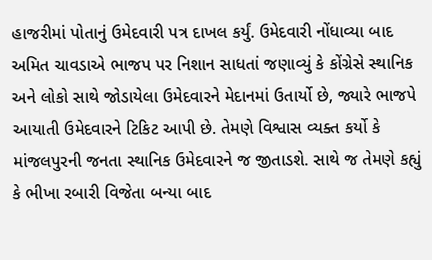હાજરીમાં પોતાનું ઉમેદવારી પત્ર દાખલ કર્યું. ઉમેદવારી નોંધાવ્યા બાદ અમિત ચાવડાએ ભાજપ પર નિશાન સાધતાં જણાવ્યું કે કોંગ્રેસે સ્થાનિક અને લોકો સાથે જોડાયેલા ઉમેદવારને મેદાનમાં ઉતાર્યો છે, જ્યારે ભાજપે આયાતી ઉમેદવારને ટિકિટ આપી છે. તેમણે વિશ્વાસ વ્યક્ત કર્યો કે માંજલપુરની જનતા સ્થાનિક ઉમેદવારને જ જીતાડશે. સાથે જ તેમણે કહ્યું કે ભીખા રબારી વિજેતા બન્યા બાદ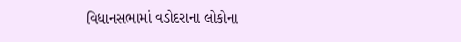વિધાનસભામાં વડોદરાના લોકોના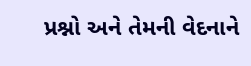પ્રશ્નો અને તેમની વેદનાને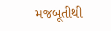મજબૂતીથી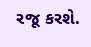રજૂ કરશે.